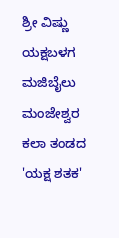ಶ್ರೀ ವಿಷ್ಣು ಯಕ್ಷಬಳಗ ಮಜಿಬೈಲು ಮಂಜೇಶ್ವರ ಕಲಾ ತಂಡದ 'ಯಕ್ಷ ಶತಕ'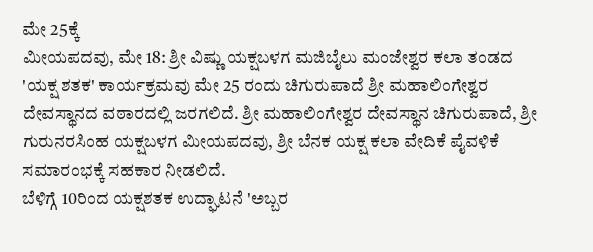ಮೇ 25ಕ್ಕೆ
ಮೀಯಪದವು, ಮೇ 18: ಶ್ರೀ ವಿಷ್ಣು ಯಕ್ಷಬಳಗ ಮಜಿಬೈಲು ಮಂಜೇಶ್ವರ ಕಲಾ ತಂಡದ 'ಯಕ್ಷ ಶತಕ' ಕಾರ್ಯಕ್ರಮವು ಮೇ 25 ರಂದು ಚಿಗುರುಪಾದೆ ಶ್ರೀ ಮಹಾಲಿಂಗೇಶ್ವರ ದೇವಸ್ಥಾನದ ವಠಾರದಲ್ಲಿ ಜರಗಲಿದೆ. ಶ್ರೀ ಮಹಾಲಿಂಗೇಶ್ವರ ದೇವಸ್ಥಾನ ಚಿಗುರುಪಾದೆ, ಶ್ರೀ ಗುರುನರಸಿಂಹ ಯಕ್ಷಬಳಗ ಮೀಯಪದವು, ಶ್ರೀ ಬೆನಕ ಯಕ್ಷ ಕಲಾ ವೇದಿಕೆ ಪೈವಳಿಕೆ ಸಮಾರಂಭಕ್ಕೆ ಸಹಕಾರ ನೀಡಲಿದೆ.
ಬೆಳಿಗ್ಗೆ 10ರಿಂದ ಯಕ್ಷಶತಕ ಉದ್ಘಾಟನೆ 'ಅಬ್ಬರ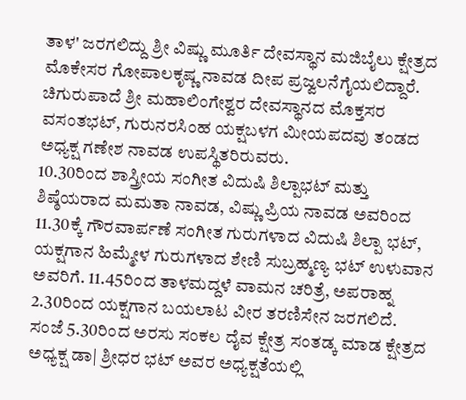ತಾಳ' ಜರಗಲಿದ್ದು ಶ್ರೀ ವಿಷ್ಣು ಮೂರ್ತಿ ದೇವಸ್ಥಾನ ಮಜಿಬೈಲು ಕ್ಷೇತ್ರದ ಮೊಕೇಸರ ಗೋಪಾಲಕೃಷ್ಣ ನಾವಡ ದೀಪ ಪ್ರಜ್ವಲನೆಗೈಯಲಿದ್ದಾರೆ. ಚಿಗುರುಪಾದೆ ಶ್ರೀ ಮಹಾಲಿಂಗೇಶ್ವರ ದೇವಸ್ಥಾನದ ಮೊಕ್ತಸರ ವಸಂತಭಟ್, ಗುರುನರಸಿಂಹ ಯಕ್ಷಬಳಗ ಮೀಯಪದವು ತಂಡದ ಅಧ್ಯಕ್ಷ ಗಣೇಶ ನಾವಡ ಉಪಸ್ಥಿತರಿರುವರು.
10.30ರಿಂದ ಶಾಸ್ತ್ರೀಯ ಸಂಗೀತ ವಿದುಷಿ ಶಿಲ್ಪಾಭಟ್ ಮತ್ತು ಶಿಷ್ಠೆಯರಾದ ಮಮತಾ ನಾವಡ, ವಿಷ್ಣು ಪ್ರಿಯ ನಾವಡ ಅವರಿಂದ 11.30ಕ್ಕೆ ಗೌರವಾರ್ಪಣೆ ಸಂಗೀತ ಗುರುಗಳಾದ ವಿದುಷಿ ಶಿಲ್ಪಾ ಭಟ್, ಯಕ್ಷಗಾನ ಹಿಮ್ಮೇಳ ಗುರುಗಳಾದ ಶೇಣಿ ಸುಬ್ರಹ್ಮಣ್ಯ ಭಟ್ ಉಳುವಾನ ಅವರಿಗೆ. 11.45ರಿಂದ ತಾಳಮದ್ದಳೆ ವಾಮನ ಚರಿತ್ರೆ, ಅಪರಾಹ್ನ 2.30ರಿಂದ ಯಕ್ಷಗಾನ ಬಯಲಾಟ ವೀರ ತರಣಿಸೇನ ಜರಗಲಿದೆ.
ಸಂಜೆ 5.30ರಿಂದ ಅರಸು ಸಂಕಲ ದೈವ ಕ್ಷೇತ್ರ ಸಂತಡ್ಕ ಮಾಡ ಕ್ಷೇತ್ರದ ಅಧ್ಯಕ್ಷ ಡಾ| ಶ್ರೀಧರ ಭಟ್ ಅವರ ಅಧ್ಯಕ್ಷತೆಯಲ್ಲಿ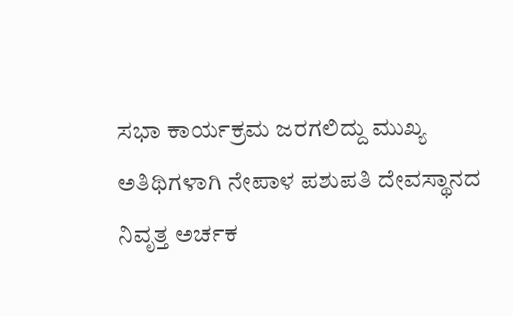ಸಭಾ ಕಾರ್ಯಕ್ರಮ ಜರಗಲಿದ್ದು ಮುಖ್ಯ ಅತಿಥಿಗಳಾಗಿ ನೇಪಾಳ ಪಶುಪತಿ ದೇವಸ್ಥಾನದ ನಿವೃತ್ತ ಅರ್ಚಕ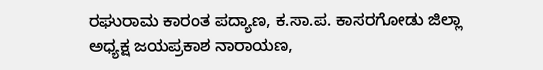ರಘುರಾಮ ಕಾರಂತ ಪದ್ಯಾಣ, ಕ.ಸಾ.ಪ. ಕಾಸರಗೋಡು ಜಿಲ್ಲಾ ಅಧ್ಯಕ್ಷ ಜಯಪ್ರಕಾಶ ನಾರಾಯಣ,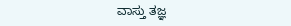ವಾಸ್ತು ತಜ್ಞ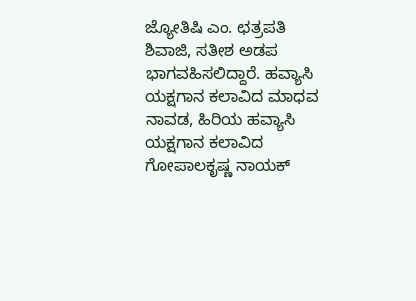ಜ್ಯೋತಿಷಿ ಎಂ. ಛತ್ರಪತಿ ಶಿವಾಜಿ, ಸತೀಶ ಅಡಪ ಭಾಗವಹಿಸಲಿದ್ದಾರೆ. ಹವ್ಯಾಸಿ ಯಕ್ಷಗಾನ ಕಲಾವಿದ ಮಾಧವ ನಾವಡ, ಹಿರಿಯ ಹವ್ಯಾಸಿ ಯಕ್ಷಗಾನ ಕಲಾವಿದ ಗೋಪಾಲಕೃಷ್ಣ ನಾಯಕ್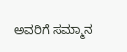ಅವರಿಗೆ ಸಮ್ಮಾನ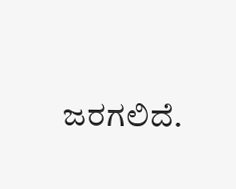ಜರಗಲಿದೆ.